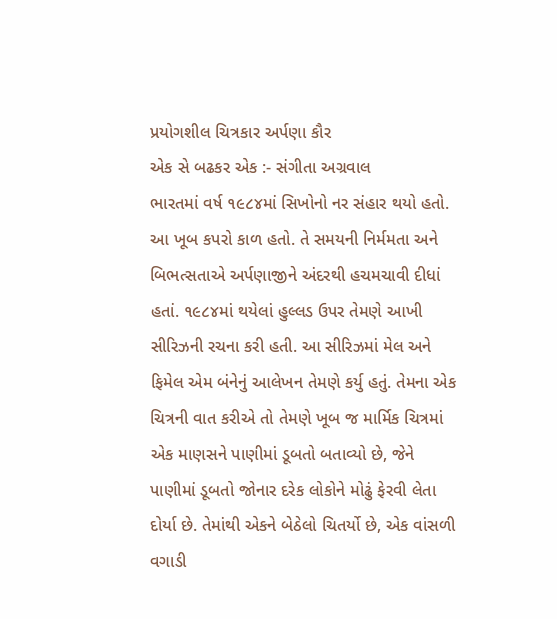પ્રયોગશીલ ચિત્રકાર અર્પણા કૌર
એક સે બઢકર એક :- સંગીતા અગ્રવાલ
ભારતમાં વર્ષ ૧૯૮૪માં સિખોનો નર સંહાર થયો હતો. આ ખૂબ કપરો કાળ હતો. તે સમયની નિર્મમતા અને બિભત્સતાએ અર્પણાજીને અંદરથી હચમચાવી દીધાં હતાં. ૧૯૮૪માં થયેલાં હુલ્લડ ઉપર તેમણે આખી સીરિઝની રચના કરી હતી. આ સીરિઝમાં મેલ અને ફિમેલ એમ બંનેનું આલેખન તેમણે કર્યુ હતું. તેમના એક ચિત્રની વાત કરીએ તો તેમણે ખૂબ જ માર્મિક ચિત્રમાં એક માણસને પાણીમાં ડૂબતો બતાવ્યો છે, જેને પાણીમાં ડૂબતો જોનાર દરેક લોકોને મોઢું ફેરવી લેતા દોર્યા છે. તેમાંથી એકને બેઠેલો ચિતર્યો છે, એક વાંસળી વગાડી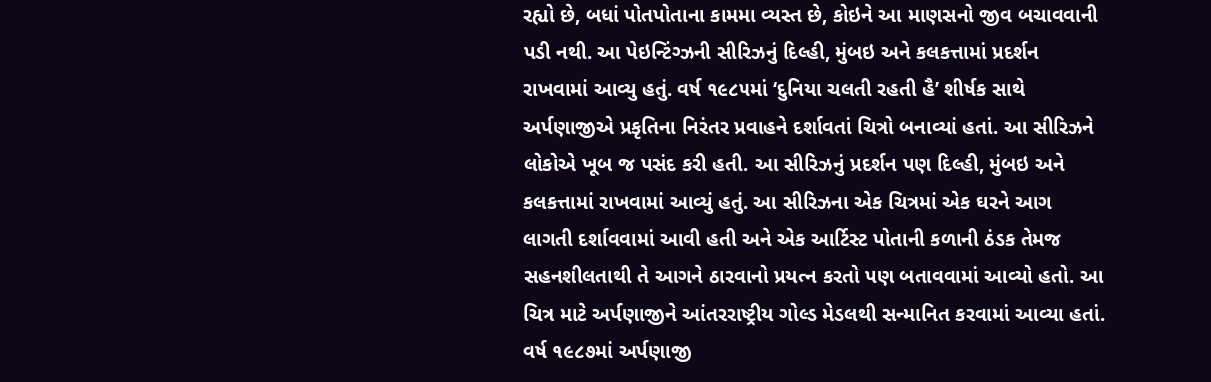રહ્યો છે, બધાં પોતપોતાના કામમા વ્યસ્ત છે, કોઇને આ માણસનો જીવ બચાવવાની પડી નથી. આ પેઇન્ટિંગ્ઝની સીરિઝનું દિલ્હી, મુંબઇ અને કલકત્તામાં પ્રદર્શન રાખવામાં આવ્યુ હતું. વર્ષ ૧૯૮૫માં ‘દુનિયા ચલતી રહતી હૈ’ શીર્ષક સાથે અર્પણાજીએ પ્રકૃતિના નિરંતર પ્રવાહને દર્શાવતાં ચિત્રો બનાવ્યાં હતાં. આ સીરિઝને લોકોએ ખૂબ જ પસંદ કરી હતી. આ સીરિઝનું પ્રદર્શન પણ દિલ્હી, મુંબઇ અને કલકત્તામાં રાખવામાં આવ્યું હતું. આ સીરિઝના એક ચિત્રમાં એક ઘરને આગ લાગતી દર્શાવવામાં આવી હતી અને એક આર્ટિસ્ટ પોતાની કળાની ઠંડક તેમજ સહનશીલતાથી તે આગને ઠારવાનો પ્રયત્ન કરતો પણ બતાવવામાં આવ્યો હતો. આ ચિત્ર માટે અર્પણાજીને આંતરરાષ્ટ્રીય ગોલ્ડ મેડલથી સન્માનિત કરવામાં આવ્યા હતાં.
વર્ષ ૧૯૮૭માં અર્પણાજી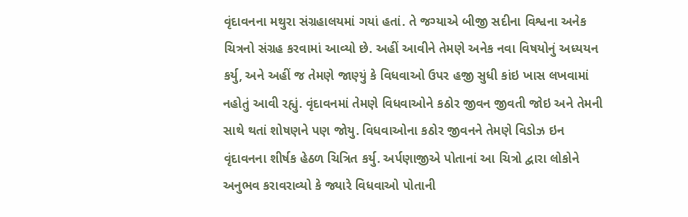વૃંદાવનના મથુરા સંગ્રહાલયમાં ગયાં હતાં. તે જગ્યાએ બીજી સદીના વિશ્વના અનેક ચિત્રનો સંગ્રહ કરવામાં આવ્યો છે. અહીં આવીને તેમણે અનેક નવા વિષયોનું અધ્યયન કર્યુ, અને અહીં જ તેમણે જાણ્યું કે વિધવાઓ ઉપર હજી સુધી કાંઇ ખાસ લખવામાં નહોતું આવી રહ્યું. વૃંદાવનમાં તેમણે વિધવાઓને કઠોર જીવન જીવતી જોઇ અને તેમની સાથે થતાં શોષણને પણ જોયુ. વિધવાઓના કઠોર જીવનને તેમણે વિડોઝ ઇન વૃંદાવનના શીર્ષક હેઠળ ચિત્રિત કર્યુ. અર્પણાજીએ પોતાનાં આ ચિત્રો દ્વારા લોકોને અનુભવ કરાવરાવ્યો કે જ્યારે વિધવાઓ પોતાની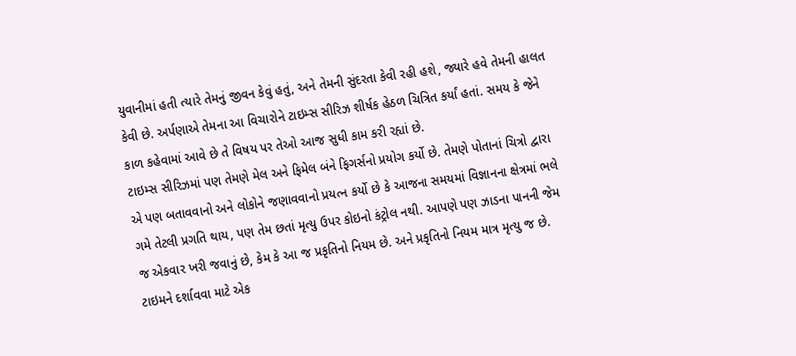યુવાનીમાં હતી ત્યારે તેમનું જીવન કેવું હતું, અને તેમની સુંદરતા કેવી રહી હશે, જ્યારે હવે તેમની હાલત કેવી છે. અર્પણાએ તેમના આ વિચારોને ટાઇમ્સ સીરિઝ શીર્ષક હેઠળ ચિત્રિત કર્યાં હતાં. સમય કે જેને કાળ કહેવામાં આવે છે તે વિષય પર તેઓ આજ સુધી કામ કરી રહ્યાં છે.
ટાઇમ્સ સીરિઝમાં પણ તેમણે મેલ અને ફિમેલ બંને ફિગર્સનો પ્રયોગ કર્યો છે. તેમણે પોતાનાં ચિત્રો દ્વારા એ પણ બતાવવાનો અને લોકોને જણાવવાનો પ્રયત્ન કર્યો છે કે આજના સમયમાં વિજ્ઞાનના ક્ષેત્રમાં ભલે ગમે તેટલી પ્રગતિ થાય, પણ તેમ છતાં મૃત્યુ ઉપર કોઇનો કંટ્રોલ નથી. આપણે પણ ઝાડના પાનની જેમ જ એકવાર ખરી જવાનું છે, કેમ કે આ જ પ્રકૃતિનો નિયમ છે. અને પ્રકૃતિનો નિયમ માત્ર મૃત્યુ જ છે. ટાઇમને દર્શાવવા માટે એક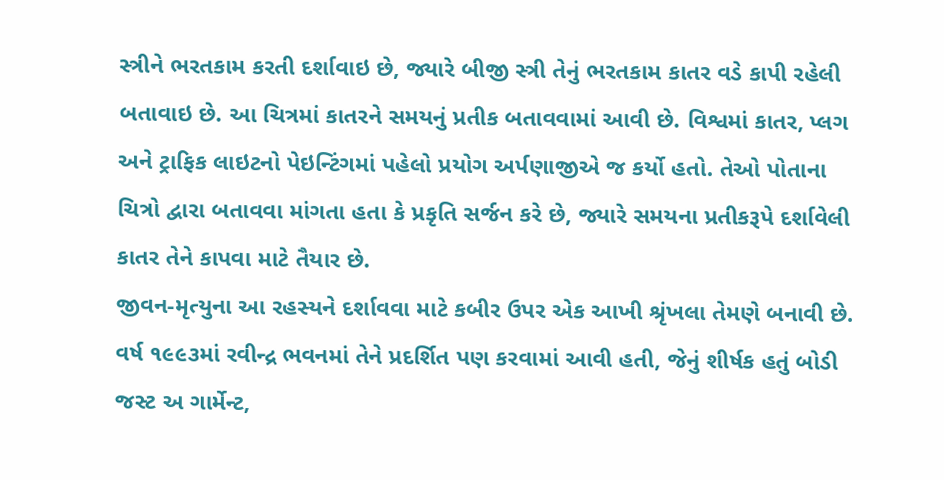સ્ત્રીને ભરતકામ કરતી દર્શાવાઇ છે, જ્યારે બીજી સ્ત્રી તેનું ભરતકામ કાતર વડે કાપી રહેલી બતાવાઇ છે. આ ચિત્રમાં કાતરને સમયનું પ્રતીક બતાવવામાં આવી છે. વિશ્વમાં કાતર, પ્લગ અને ટ્રાફિક લાઇટનો પેઇન્ટિંગમાં પહેલો પ્રયોગ અર્પણાજીએ જ કર્યો હતો. તેઓ પોતાના ચિત્રો દ્વારા બતાવવા માંગતા હતા કે પ્રકૃતિ સર્જન કરે છે, જ્યારે સમયના પ્રતીકરૂપે દર્શાવેલી કાતર તેને કાપવા માટે તૈયાર છે.
જીવન-મૃત્યુના આ રહસ્યને દર્શાવવા માટે કબીર ઉપર એક આખી શ્રૃંખલા તેમણે બનાવી છે. વર્ષ ૧૯૯૩માં રવીન્દ્ર ભવનમાં તેને પ્રદર્શિત પણ કરવામાં આવી હતી, જેનું શીર્ષક હતું બોડી જસ્ટ અ ગાર્મેન્ટ,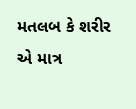મતલબ કે શરીર એ માત્ર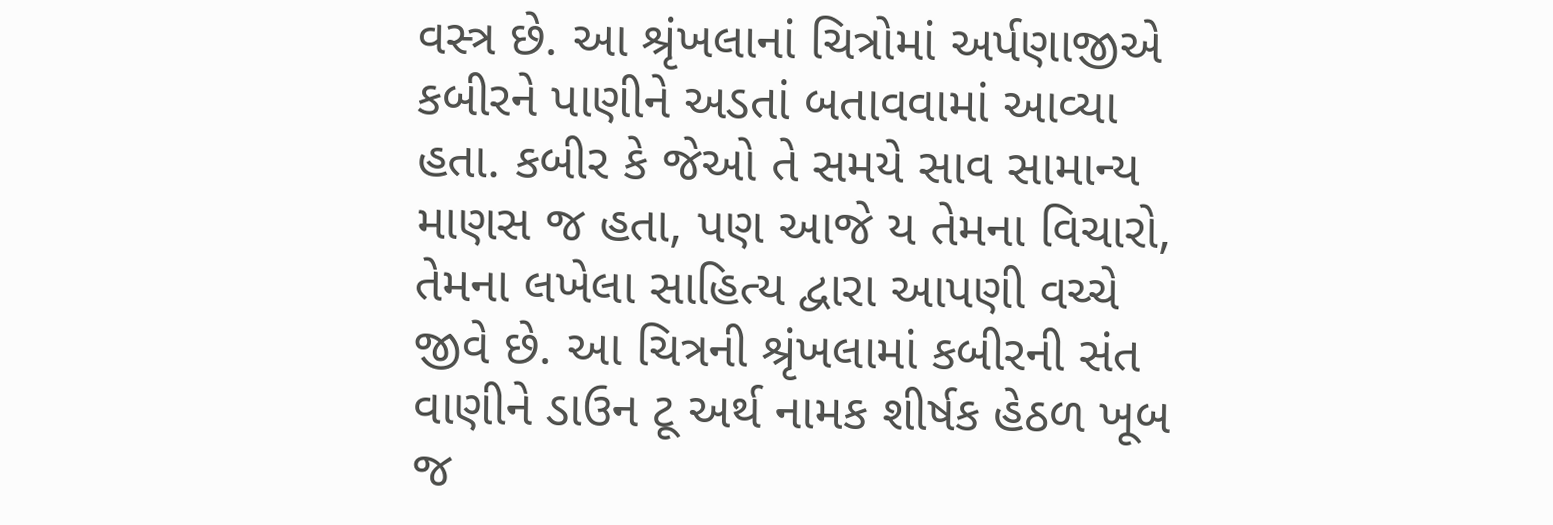વસ્ત્ર છે. આ શ્રૃંખલાનાં ચિત્રોમાં અર્પણાજીએ કબીરને પાણીને અડતાં બતાવવામાં આવ્યા હતા. કબીર કે જેઓ તે સમયે સાવ સામાન્ય માણસ જ હતા, પણ આજે ય તેમના વિચારો, તેમના લખેલા સાહિત્ય દ્વારા આપણી વચ્ચે જીવે છે. આ ચિત્રની શ્રૃંખલામાં કબીરની સંત વાણીને ડાઉન ટૂ અર્થ નામક શીર્ષક હેઠળ ખૂબ જ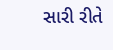સારી રીતે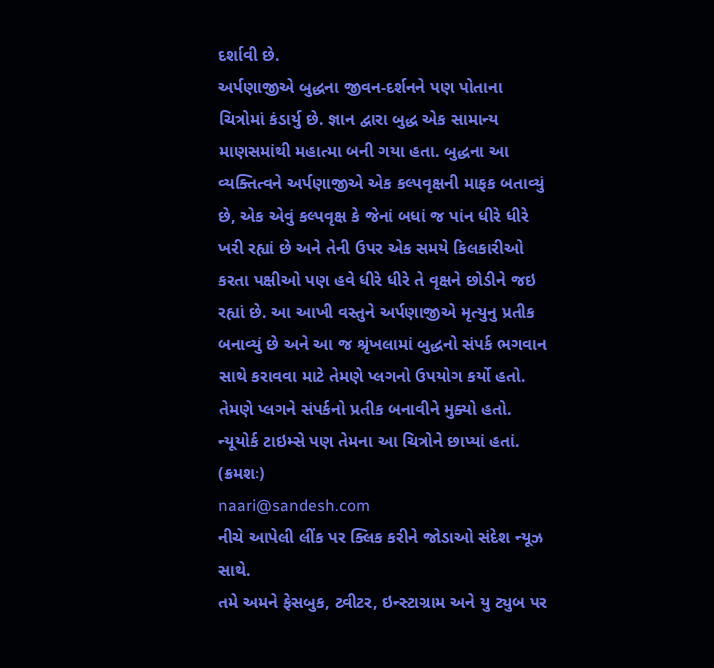દર્શાવી છે.
અર્પણાજીએ બુદ્ધના જીવન-દર્શનને પણ પોતાના ચિત્રોમાં કંડાર્યુ છે. જ્ઞાન દ્વારા બુદ્ધ એક સામાન્ય માણસમાંથી મહાત્મા બની ગયા હતા. બુદ્ધના આ વ્યક્તિત્વને અર્પણાજીએ એક કલ્પવૃક્ષની માફક બતાવ્યું છે, એક એવું કલ્પવૃક્ષ કે જેનાં બધાં જ પાંન ધીરે ધીરે ખરી રહ્યાં છે અને તેની ઉપર એક સમયે કિલકારીઓ કરતા પક્ષીઓ પણ હવે ધીરે ધીરે તે વૃક્ષને છોડીને જઇ રહ્યાં છે. આ આખી વસ્તુને અર્પણાજીએ મૃત્યુનુ પ્રતીક બનાવ્યું છે અને આ જ શ્રૃંખલામાં બુદ્ધનો સંપર્ક ભગવાન સાથે કરાવવા માટે તેમણે પ્લગનો ઉપયોગ કર્યો હતો. તેમણે પ્લગને સંપર્કનો પ્રતીક બનાવીને મુક્યો હતો. ન્યૂયોર્ક ટાઇમ્સે પણ તેમના આ ચિત્રોને છાપ્યાં હતાં.
(ક્રમશઃ)
naari@sandesh.com
નીચે આપેલી લીંક પર ક્લિક કરીને જોડાઓ સંદેશ ન્યૂઝ સાથે.
તમે અમને ફેસબુક, ટ્વીટર, ઇન્સ્ટાગ્રામ અને યુ ટ્યુબ પર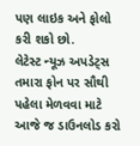પણ લાઇક અને ફોલો કરી શકો છો.
લેટેસ્ટ ન્યૂઝ અપડેટ્સ તમારા ફોન પર સૌથી પહેલા મેળવવા માટે આજે જ ડાઉનલોડ કરો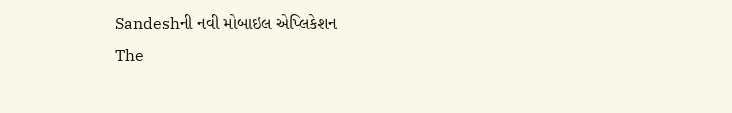Sandeshની નવી મોબાઇલ એપ્લિકેશન
The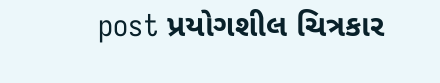post પ્રયોગશીલ ચિત્રકાર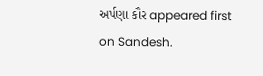અર્પણા કૌર appeared first on Sandesh.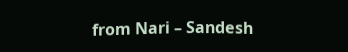from Nari – Sandesh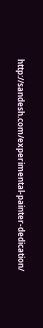http://sandesh.com/experimental-painter-dedication/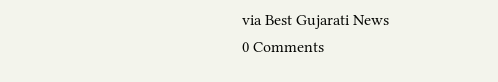via Best Gujarati News
0 Comments